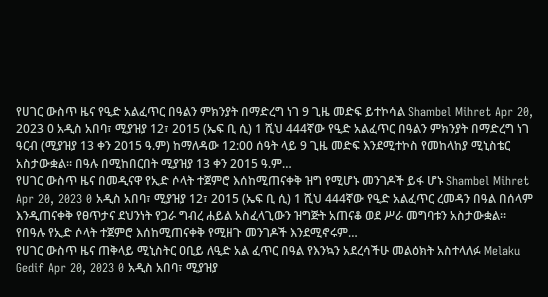የሀገር ውስጥ ዜና የዒድ አልፈጥር በዓልን ምክንያት በማድረግ ነገ 9 ጊዜ መድፍ ይተኮሳል Shambel Mihret Apr 20, 2023 0 አዲስ አበባ፣ ሚያዝያ 12፣ 2015 (ኤፍ ቢ ሲ) 1 ሺህ 444ኛው የዒድ አልፈጥር በዓልን ምክንያት በማድረግ ነገ ዓርብ (ሚያዝያ 13 ቀን 2015 ዓ.ም) ከማለዳው 12:00 ሰዓት ላይ 9 ጊዜ መድፍ እንደሚተኮስ የመከላከያ ሚኒስቴር አስታውቋል። በዓሉ በሚከበርበት ሚያዝያ 13 ቀን 2015 ዓ.ም…
የሀገር ውስጥ ዜና በመዲናዋ የኢድ ሶላት ተጀምሮ እሰከሚጠናቀቅ ዝግ የሚሆኑ መንገዶች ይፋ ሆኑ Shambel Mihret Apr 20, 2023 0 አዲስ አበባ፣ ሚያዝያ 12፣ 2015 (ኤፍ ቢ ሲ) 1 ሺህ 444ኛው የዒድ አልፈጥር ረመዳን በዓል በሰላም እንዲጠናቀቅ የፀጥታና ደህንነት የጋራ ግብረ ሐይል አስፈላጊውን ዝግጅት አጠናቆ ወደ ሥራ መግባቱን አስታውቋል፡፡ የበዓሉ የኢድ ሶላት ተጀምሮ እሰከሚጠናቀቅ የሚዘጉ መንገዶች እንደሚኖሩም…
የሀገር ውስጥ ዜና ጠቅላይ ሚኒስትር ዐቢይ ለዒድ አል ፈጥር በዓል የእንኳን አደረሳችሁ መልዕክት አስተላለፉ Melaku Gedif Apr 20, 2023 0 አዲስ አበባ፣ ሚያዝያ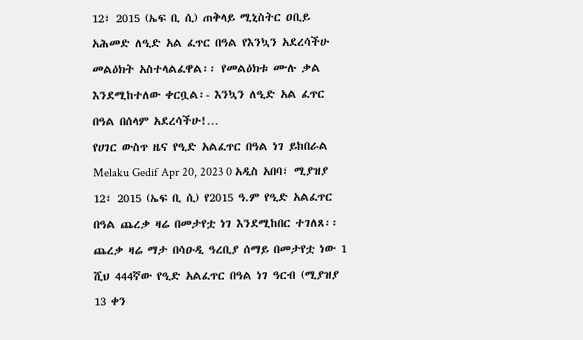12፣ 2015 (ኤፍ ቢ ሲ) ጠቅላይ ሚኒስትር ዐቢይ አሕመድ ለዒድ አል ፈጥር በዓል የእንኳን አደረሳችሁ መልዕክት አስተላልፈዋል፡፡ የመልዕክቱ ሙሉ ቃል እንደሚከተለው ቀርቧል፡- እንኳን ለዒድ አል ፈጥር በዓል በሰላም አደረሳችሁ!…
የሀገር ውስጥ ዜና የዒድ አልፈጥር በዓል ነገ ይከበራል Melaku Gedif Apr 20, 2023 0 አዲስ አበባ፣ ሚያዝያ 12፣ 2015 (ኤፍ ቢ ሲ) የ2015 ዓ.ም የዒድ አልፈጥር በዓል ጨረቃ ዛሬ በመታየቷ ነገ እንደሚከበር ተገለጸ፡፡ ጨረቃ ዛሬ ማታ በሳዑዲ ዓረቢያ ሰማይ በመታየቷ ነው 1 ሺህ 444ኛው የዒድ አልፈጥር በዓል ነገ ዓርብ (ሚያዝያ 13 ቀን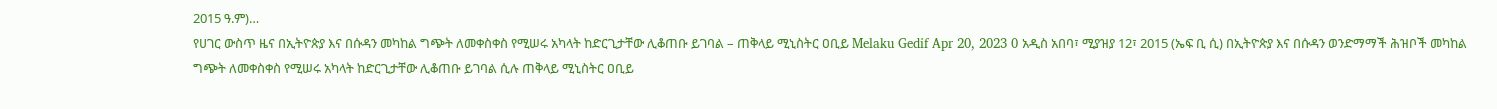2015 ዓ.ም)…
የሀገር ውስጥ ዜና በኢትዮጵያ እና በሱዳን መካከል ግጭት ለመቀስቀስ የሚሠሩ አካላት ከድርጊታቸው ሊቆጠቡ ይገባል – ጠቅላይ ሚኒስትር ዐቢይ Melaku Gedif Apr 20, 2023 0 አዲስ አበባ፣ ሚያዝያ 12፣ 2015 (ኤፍ ቢ ሲ) በኢትዮጵያ እና በሱዳን ወንድማማች ሕዝቦች መካከል ግጭት ለመቀስቀስ የሚሠሩ አካላት ከድርጊታቸው ሊቆጠቡ ይገባል ሲሉ ጠቅላይ ሚኒስትር ዐቢይ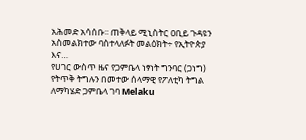አሕመድ አሳሰቡ፡፡ ጠቅላይ ሚኒስትር ዐቢይ ጉዳዩን አስመልክተው ባስተላለፉት መልዕክት÷ የኢትዮጵያ እና…
የሀገር ውስጥ ዜና የጋምቤላ ነፃነት ግንባር (ጋነግ) የትጥቅ ትግሉን በመተው ሰላማዊ የፖለቲካ ትግል ለማካሄድ ጋምቤላ ገባ Melaku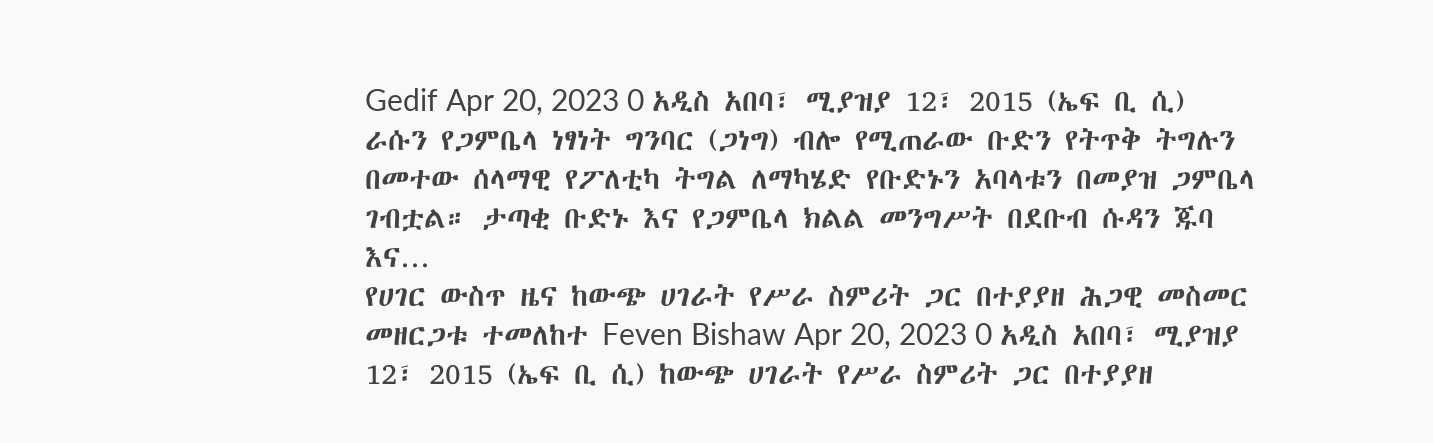Gedif Apr 20, 2023 0 አዲስ አበባ፣ ሚያዝያ 12፣ 2015 (ኤፍ ቢ ሲ) ራሱን የጋምቤላ ነፃነት ግንባር (ጋነግ) ብሎ የሚጠራው ቡድን የትጥቅ ትግሉን በመተው ሰላማዊ የፖለቲካ ትግል ለማካሄድ የቡድኑን አባላቱን በመያዝ ጋምቤላ ገብቷል። ታጣቂ ቡድኑ እና የጋምቤላ ክልል መንግሥት በደቡብ ሱዳን ጁባ እና…
የሀገር ውስጥ ዜና ከውጭ ሀገራት የሥራ ስምሪት ጋር በተያያዘ ሕጋዊ መስመር መዘርጋቱ ተመለከተ Feven Bishaw Apr 20, 2023 0 አዲስ አበባ፣ ሚያዝያ 12፣ 2015 (ኤፍ ቢ ሲ) ከውጭ ሀገራት የሥራ ስምሪት ጋር በተያያዘ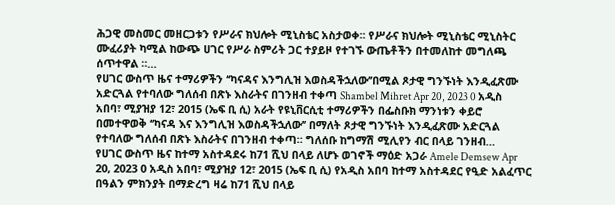ሕጋዊ መስመር መዘርጋቱን የሥራና ክህሎት ሚኒስቴር አስታወቀ፡፡ የሥራና ክህሎት ሚኒስቴር ሚኒስትር ሙፈሪያት ካሚል ከውጭ ሀገር የሥራ ስምሪት ጋር ተያይዞ የተገኙ ውጤቶችን በተመለከተ መግለጫ ሰጥተዋል ።…
የሀገር ውስጥ ዜና ተማሪዎችን ‘‘ካናዳና እንግሊዝ እወስዳችኋለው’’በሚል ጾታዊ ግንኙነት እንዲፈጽሙ አድርጓል የተባለው ግለሰብ በጽኑ እስራትና በገንዘብ ተቀጣ Shambel Mihret Apr 20, 2023 0 አዲስ አበባ፣ ሚያዝያ 12፣ 2015 (ኤፍ ቢ ሲ) አራት የዩኒቨርሲቲ ተማሪዎችን በፌስቡክ ማንነቱን ቀይሮ በመተዋወቅ ‘‘ካናዳ እና እንግሊዝ እወስዳችኋለው’’ በማለት ጾታዊ ግንኙነት እንዲፈጽሙ አድርጓል የተባለው ግለሰብ በጽኑ እስራትና በገንዘብ ተቀጣ። ግለሰቡ ከግማሽ ሚሊየን ብር በላይ ገንዘብ…
የሀገር ውስጥ ዜና ከተማ አስተዳደሩ ከ71 ሺህ በላይ ለሆኑ ወገኖች ማዕድ አጋራ Amele Demsew Apr 20, 2023 0 አዲስ አበባ፣ ሚያዝያ 12፣ 2015 (ኤፍ ቢ ሲ) የአዲስ አበባ ከተማ አስተዳደር የዒድ አልፈጥር በዓልን ምክንያት በማድረግ ዛሬ ከ71 ሺህ በላይ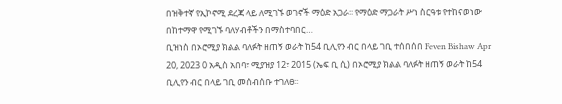በዝቅተኛ የኢኮኖሚ ደረጃ ላይ ለሚገኙ ወገኖች ማዕድ አጋራ፡፡ የማዕድ ማጋራት ሥነ ስርዓቱ የተከናወነው በከተማዋ የሚገኙ ባለሃብቶችን በማስተባበር…
ቢዝነስ በኦሮሚያ ክልል ባለፉት ዘጠኝ ወራት ከ54 ቢሊየን ብር በላይ ገቢ ተሰበሰበ Feven Bishaw Apr 20, 2023 0 አዲስ አበባ፣ ሚያዝያ 12፣ 2015 (ኤፍ ቢ ሲ) በኦሮሚያ ክልል ባለፉት ዘጠኝ ወራት ከ54 ቢሊየን ብር በላይ ገቢ መሰብሰቡ ተገለፀ፡፡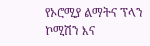የኦሮሚያ ልማትና ፕላን ኮሚሽን እና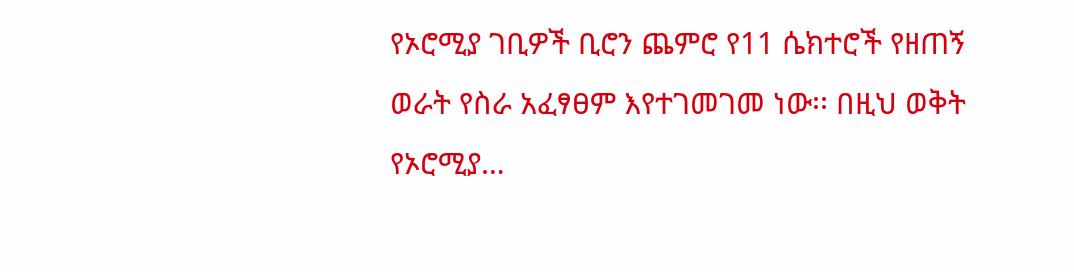የኦሮሚያ ገቢዎች ቢሮን ጨምሮ የ11 ሴክተሮች የዘጠኝ ወራት የስራ አፈፃፀም እየተገመገመ ነው፡፡ በዚህ ወቅት የኦሮሚያ…